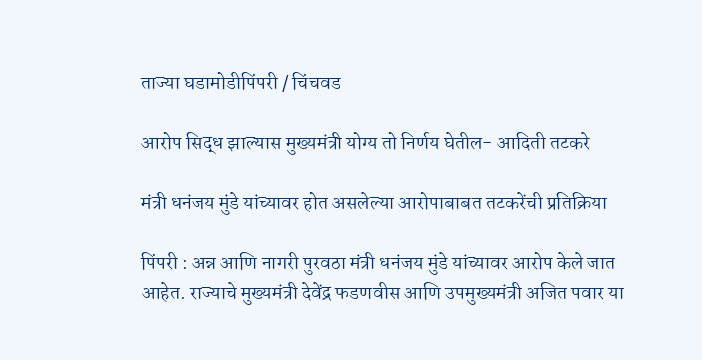ताज्या घडामोडीपिंपरी / चिंचवड

आरोप सिद्ध झाल्यास मुख्यमंत्री योग्य तो निर्णय घेतील- आदिती तटकरे

मंत्री धनंजय मुंडे यांच्यावर होत असलेल्या आरोपाबाबत तटकरेंची प्रतिक्रिया

पिंपरी : अन्न आणि नागरी पुरवठा मंत्री धनंजय मुंडे यांच्यावर आरोप केले जात आहेत. राज्याचे मुख्यमंत्री देवेंद्र फडणवीस आणि उपमुख्यमंत्री अजित पवार या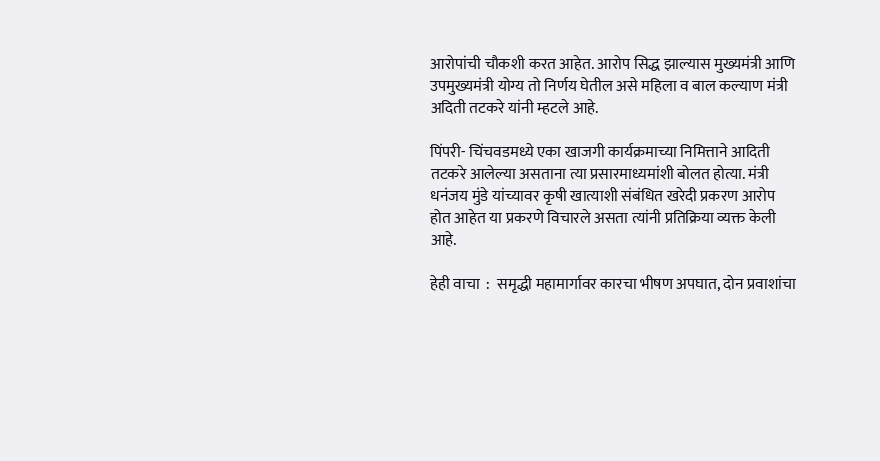आरोपांची चौकशी करत आहेत. आरोप सिद्ध झाल्यास मुख्यमंत्री आणि उपमुख्यमंत्री योग्य तो निर्णय घेतील असे महिला व बाल कल्याण मंत्री अदिती तटकरे यांनी म्हटले आहे.

पिंपरी- चिंचवडमध्ये एका खाजगी कार्यक्रमाच्या निमित्ताने आदिती तटकरे आलेल्या असताना त्या प्रसारमाध्यमांशी बोलत होत्या. मंत्री धनंजय मुंडे यांच्यावर कृषी खात्याशी संबंधित खरेदी प्रकरण आरोप होत आहेत या प्रकरणे विचारले असता त्यांनी प्रतिक्रिया व्यक्त केली आहे.

हेही वाचा  :  समृद्धी महामार्गावर कारचा भीषण अपघात, दोन प्रवाशांचा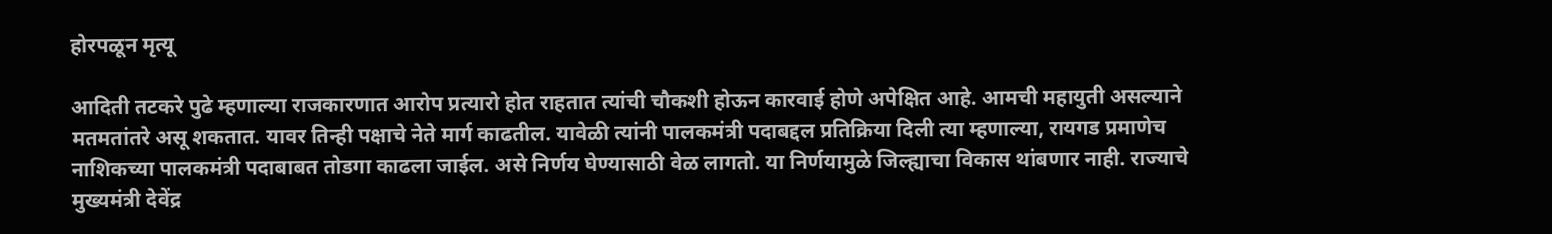होरपळून मृत्यू

आदिती तटकरे पुढे म्हणाल्या राजकारणात आरोप प्रत्यारो होत राहतात त्यांची चौकशी होऊन कारवाई होणे अपेक्षित आहे. आमची महायुती असल्याने मतमतांतरे असू शकतात. यावर तिन्ही पक्षाचे नेते मार्ग काढतील. यावेळी त्यांनी पालकमंत्री पदाबद्दल प्रतिक्रिया दिली त्या म्हणाल्या, रायगड प्रमाणेच नाशिकच्या पालकमंत्री पदाबाबत तोडगा काढला जाईल. असे निर्णय घेण्यासाठी वेळ लागतो. या निर्णयामुळे जिल्ह्याचा विकास थांबणार नाही. राज्याचे मुख्यमंत्री देवेंद्र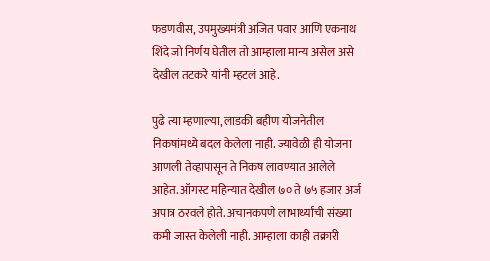फडणवीस, उपमुख्यमंत्री अजित पवार आणि एकनाथ शिंदे जो निर्णय घेतील तो आम्हाला मान्य असेल असे देखील तटकरे यांनी म्हटलं आहे.

पुढे त्या म्हणाल्या, लाडकी बहीण योजनेतील निकषांमध्ये बदल केलेला नाही. ज्यावेळी ही योजना आणली तेव्हापासून ते निकष लावण्यात आलेले आहेत. ऑगस्ट महिन्यात देखील ७० ते ७५ हजार अर्ज अपात्र ठरवले होते. अचानकपणे लाभार्थ्यांची संख्या कमी जास्त केलेली नाही. आम्हाला काही तक्रारी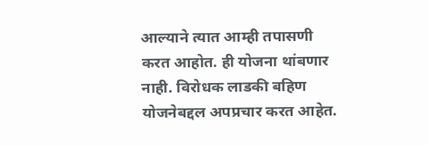आल्याने त्यात आम्ही तपासणी करत आहोत. ही योजना थांबणार नाही. विरोधक लाडकी बहिण योजनेबद्दल अपप्रचार करत आहेत.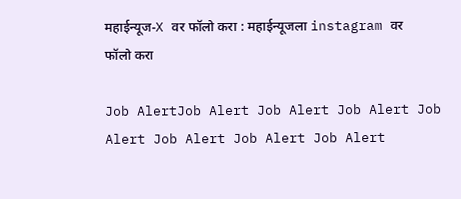महाईन्यूज-X वर फॉलो करा : महाईन्यूजला instagram वर फॉलो करा

Job AlertJob Alert Job Alert Job Alert Job Alert Job Alert Job Alert Job Alert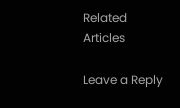Related Articles

Leave a Reply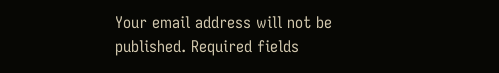Your email address will not be published. Required fields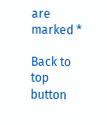are marked *

Back to top button